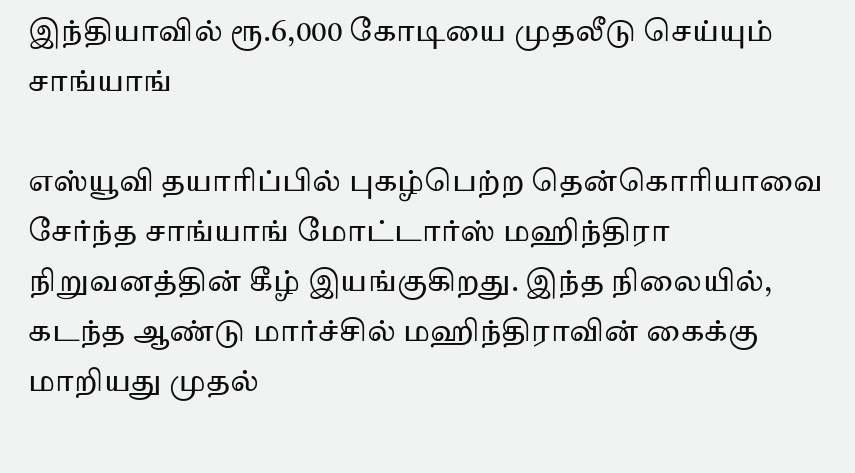இந்தியாவில் ரூ.6,000 கோடியை முதலீடு செய்யும் சாங்யாங்

எஸ்யூவி தயாரிப்பில் புகழ்பெற்ற தென்கொரியாவை சேர்ந்த சாங்யாங் மோட்டார்ஸ் மஹிந்திரா நிறுவனத்தின் கீழ் இயங்குகிறது. இந்த நிலையில், கடந்த ஆண்டு மார்ச்சில் மஹிந்திராவின் கைக்கு மாறியது முதல்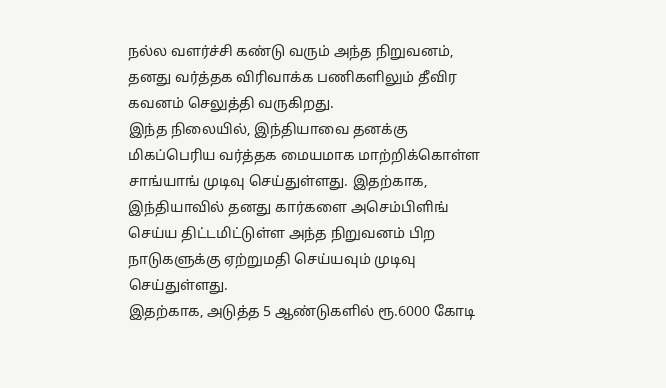நல்ல வளர்ச்சி கண்டு வரும் அந்த நிறுவனம், தனது வர்த்தக விரிவாக்க பணிகளிலும் தீவிர கவனம் செலுத்தி வருகிறது.
இந்த நிலையில், இந்தியாவை தனக்கு மிகப்பெரிய வர்த்தக மையமாக மாற்றிக்கொள்ள சாங்யாங் முடிவு செய்துள்ளது. இதற்காக, இந்தியாவில் தனது கார்களை அசெம்பிளிங் செய்ய திட்டமிட்டுள்ள அந்த நிறுவனம் பிற நாடுகளுக்கு ஏற்றுமதி செய்யவும் முடிவு செய்துள்ளது.
இதற்காக, அடுத்த 5 ஆண்டுகளில் ரூ.6000 கோடி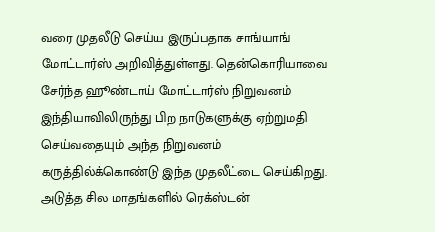வரை முதலீடு செய்ய இருப்பதாக சாங்யாங் மோட்டார்ஸ் அறிவித்துள்ளது. தென்கொரியாவை சேர்ந்த ஹூண்டாய் மோட்டார்ஸ் நிறுவனம் இந்தியாவிலிருந்து பிற நாடுகளுக்கு ஏற்றுமதி செய்வதையும் அந்த நிறுவனம் கருத்தில்க்கொண்டு இந்த முதலீட்டை செய்கிறது.
அடுத்த சில மாதங்களில் ரெக்ஸ்டன்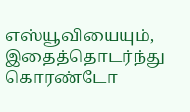எஸ்யூவியையும், இதைத்தொடர்ந்து கொரண்டோ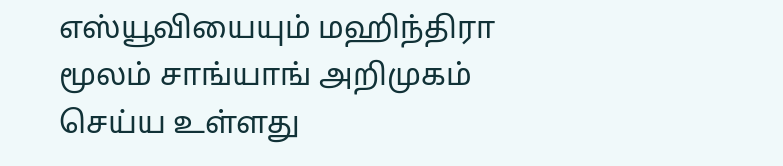எஸ்யூவியையும் மஹிந்திரா மூலம் சாங்யாங் அறிமுகம் செய்ய உள்ளது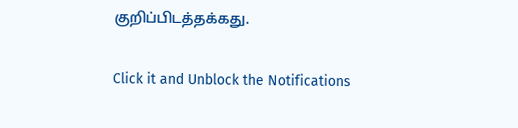குறிப்பிடத்தக்கது.


Click it and Unblock the Notifications